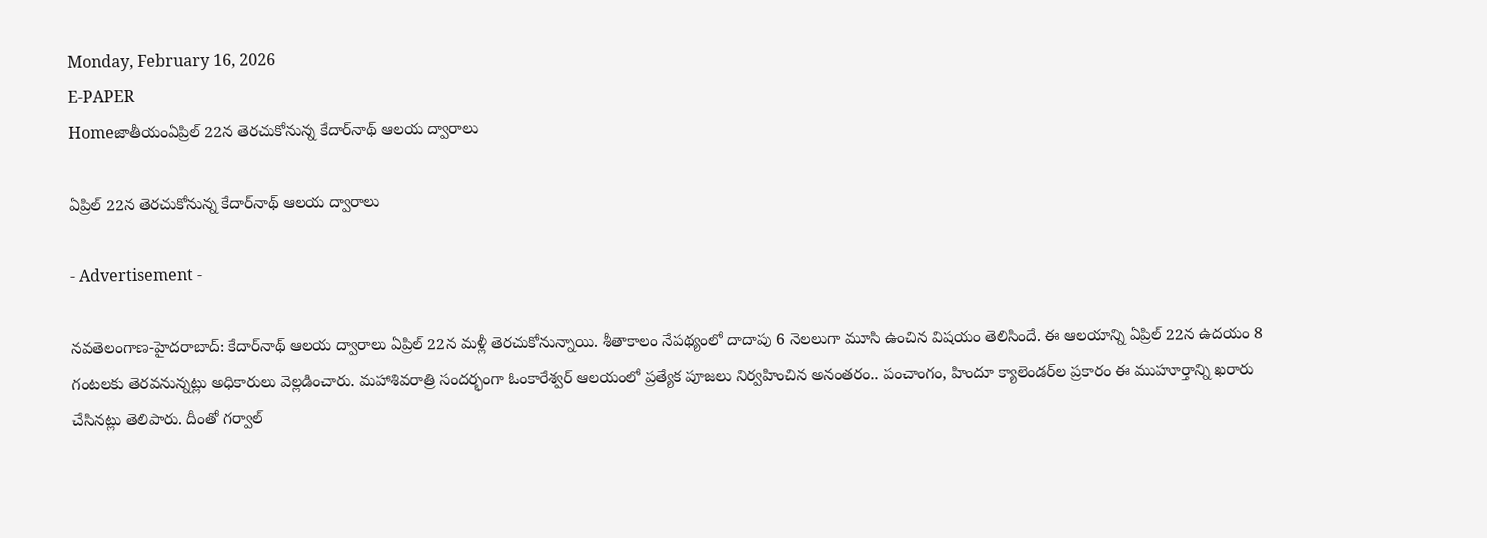Monday, February 16, 2026
E-PAPER
Homeజాతీయంఏప్రిల్ 22న తెరచుకోనున్న కేదార్‌నాథ్‌ ఆలయ ద్వారాలు

ఏప్రిల్ 22న తెరచుకోనున్న కేదార్‌నాథ్‌ ఆలయ ద్వారాలు

- Advertisement -

న‌వ‌తెలంగాణ‌-హైద‌రాబాద్: కేదార్‌నాథ్‌ ఆలయ ద్వారాలు ఏప్రిల్‌ 22న మళ్లీ తెరచుకోనున్నాయి. శీతాకాలం నేపథ్యంలో దాదాపు 6 నెలలుగా మూసి ఉంచిన విషయం తెలిసిందే. ఈ ఆలయాన్ని ఏప్రిల్‌ 22న ఉదయం 8 గంటలకు తెరవనున్నట్లు అధికారులు వెల్లడించారు. మహాశివరాత్రి సందర్భంగా ఓంకారేశ్వర్‌ ఆలయంలో ప్రత్యేక పూజలు నిర్వహించిన అనంతరం.. పంచాంగం, హిందూ క్యాలెండర్‌ల ప్రకారం ఈ ముహూర్తాన్ని ఖరారు చేసినట్లు తెలిపారు. దీంతో గర్వాల్‌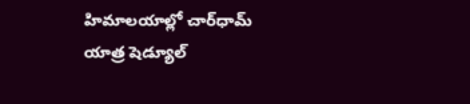హిమాలయాల్లో చార్‌ధామ్‌ యాత్ర షెడ్యూల్‌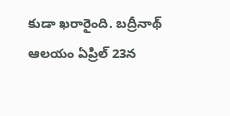కుడా ఖరారైంది. బద్రీనాథ్‌ ఆలయం ఏప్రిల్‌ 23న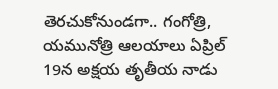తెరచుకోనుండగా.. గంగోత్రి, యమునోత్రి ఆలయాలు ఏప్రిల్‌ 19న అక్షయ తృతీయ నాడు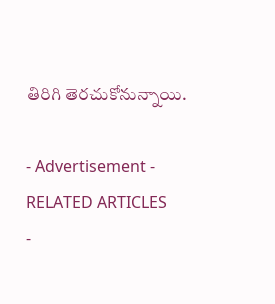తిరిగి తెరచుకోనున్నాయి.

- Advertisement -
RELATED ARTICLES
-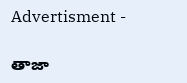Advertisment -

తాజా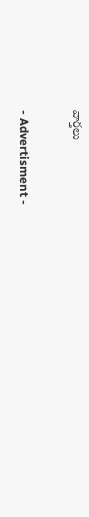వార్తలు

- Advertisment -